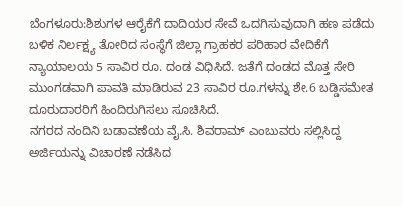ಬೆಂಗಳೂರು:ಶಿಶುಗಳ ಆರೈಕೆಗೆ ದಾದಿಯರ ಸೇವೆ ಒದಗಿಸುವುದಾಗಿ ಹಣ ಪಡೆದು ಬಳಿಕ ನಿರ್ಲಕ್ಷ್ಯ ತೋರಿದ ಸಂಸ್ಥೆಗೆ ಜಿಲ್ಲಾ ಗ್ರಾಹಕರ ಪರಿಹಾರ ವೇದಿಕೆಗೆ ನ್ಯಾಯಾಲಯ 5 ಸಾವಿರ ರೂ. ದಂಡ ವಿಧಿಸಿದೆ. ಜತೆಗೆ ದಂಡದ ಮೊತ್ತ ಸೇರಿ ಮುಂಗಡವಾಗಿ ಪಾವತಿ ಮಾಡಿರುವ 23 ಸಾವಿರ ರೂ.ಗಳನ್ನು ಶೇ.6 ಬಡ್ಡಿಸಮೇತ ದೂರುದಾರರಿಗೆ ಹಿಂದಿರುಗಿಸಲು ಸೂಚಿಸಿದೆ.
ನಗರದ ನಂದಿನಿ ಬಡಾವಣೆಯ ವೈ.ಸಿ. ಶಿವರಾಮ್ ಎಂಬುವರು ಸಲ್ಲಿಸಿದ್ದ ಅರ್ಜಿಯನ್ನು ವಿಚಾರಣೆ ನಡೆಸಿದ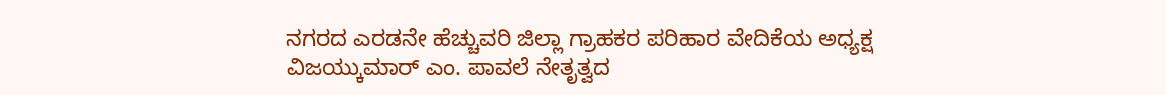ನಗರದ ಎರಡನೇ ಹೆಚ್ಚುವರಿ ಜಿಲ್ಲಾ ಗ್ರಾಹಕರ ಪರಿಹಾರ ವೇದಿಕೆಯ ಅಧ್ಯಕ್ಷ ವಿಜಯ್ಕುಮಾರ್ ಎಂ. ಪಾವಲೆ ನೇತೃತ್ವದ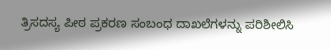ತ್ರಿಸದಸ್ಯ ಪೀಠ ಪ್ರಕರಣ ಸಂಬಂಧ ದಾಖಲೆಗಳನ್ನು ಪರಿಶೀಲಿಸಿ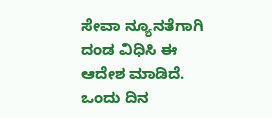ಸೇವಾ ನ್ಯೂನತೆಗಾಗಿ ದಂಡ ವಿಧಿಸಿ ಈ ಆದೇಶ ಮಾಡಿದೆ.
ಒಂದು ದಿನ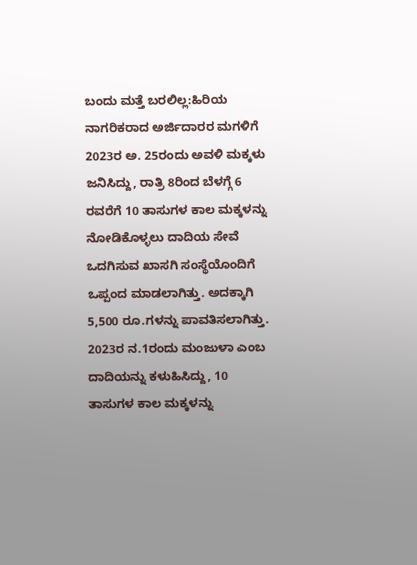ಬಂದು ಮತ್ತೆ ಬರಲಿಲ್ಲ:ಹಿರಿಯ ನಾಗರಿಕರಾದ ಅರ್ಜಿದಾರರ ಮಗಳಿಗೆ 2023ರ ಅ. 25ರಂದು ಅವಳಿ ಮಕ್ಕಳು ಜನಿಸಿದ್ದು, ರಾತ್ರಿ 8ರಿಂದ ಬೆಳಗ್ಗೆ 6 ರವರೆಗೆ 10 ತಾಸುಗಳ ಕಾಲ ಮಕ್ಕಳನ್ನು ನೋಡಿಕೊಳ್ಳಲು ದಾದಿಯ ಸೇವೆ ಒದಗಿಸುವ ಖಾಸಗಿ ಸಂಸ್ಥೆಯೊಂದಿಗೆ ಒಪ್ಪಂದ ಮಾಡಲಾಗಿತ್ತು. ಅದಕ್ಕಾಗಿ 5,500 ರೂ.ಗಳನ್ನು ಪಾವತಿಸಲಾಗಿತ್ತು.
2023ರ ನ.1ರಂದು ಮಂಜುಳಾ ಎಂಬ ದಾದಿಯನ್ನು ಕಳುಹಿಸಿದ್ದು, 10 ತಾಸುಗಳ ಕಾಲ ಮಕ್ಕಳನ್ನು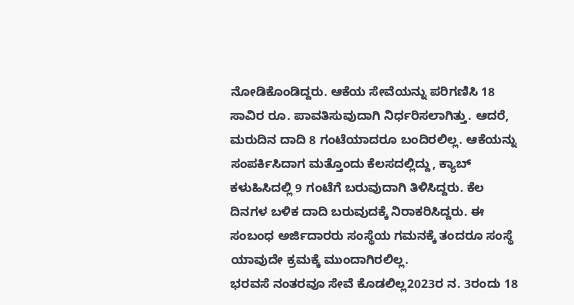ನೋಡಿಕೊಂಡಿದ್ದರು. ಆಕೆಯ ಸೇವೆಯನ್ನು ಪರಿಗಣಿಸಿ 18 ಸಾವಿರ ರೂ. ಪಾವತಿಸುವುದಾಗಿ ನಿರ್ಧರಿಸಲಾಗಿತ್ತು. ಆದರೆ, ಮರುದಿನ ದಾದಿ 8 ಗಂಟೆಯಾದರೂ ಬಂದಿರಲಿಲ್ಲ. ಆಕೆಯನ್ನು ಸಂಪರ್ಕಿಸಿದಾಗ ಮತ್ತೊಂದು ಕೆಲಸದಲ್ಲಿದ್ದು, ಕ್ಯಾಬ್ ಕಳುಹಿಸಿದಲ್ಲಿ 9 ಗಂಟೆಗೆ ಬರುವುದಾಗಿ ತಿಳಿಸಿದ್ದರು. ಕೆಲ ದಿನಗಳ ಬಳಿಕ ದಾದಿ ಬರುವುದಕ್ಕೆ ನಿರಾಕರಿಸಿದ್ದರು. ಈ ಸಂಬಂಧ ಅರ್ಜಿದಾರರು ಸಂಸ್ಥೆಯ ಗಮನಕ್ಕೆ ತಂದರೂ ಸಂಸ್ಥೆ ಯಾವುದೇ ಕ್ರಮಕ್ಕೆ ಮುಂದಾಗಿರಲಿಲ್ಲ.
ಭರವಸೆ ನಂತರವೂ ಸೇವೆ ಕೊಡಲಿಲ್ಲ2023ರ ನ. 3ರಂದು 18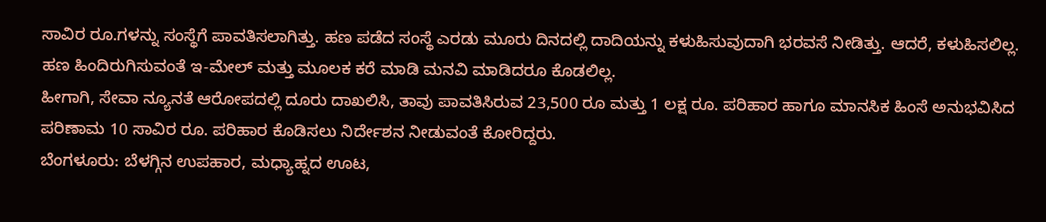ಸಾವಿರ ರೂ.ಗಳನ್ನು ಸಂಸ್ಥೆಗೆ ಪಾವತಿಸಲಾಗಿತ್ತು. ಹಣ ಪಡೆದ ಸಂಸ್ಥೆ ಎರಡು ಮೂರು ದಿನದಲ್ಲಿ ದಾದಿಯನ್ನು ಕಳುಹಿಸುವುದಾಗಿ ಭರವಸೆ ನೀಡಿತ್ತು. ಆದರೆ, ಕಳುಹಿಸಲಿಲ್ಲ. ಹಣ ಹಿಂದಿರುಗಿಸುವಂತೆ ಇ-ಮೇಲ್ ಮತ್ತು ಮೂಲಕ ಕರೆ ಮಾಡಿ ಮನವಿ ಮಾಡಿದರೂ ಕೊಡಲಿಲ್ಲ.
ಹೀಗಾಗಿ, ಸೇವಾ ನ್ಯೂನತೆ ಆರೋಪದಲ್ಲಿ ದೂರು ದಾಖಲಿಸಿ, ತಾವು ಪಾವತಿಸಿರುವ 23,500 ರೂ ಮತ್ತು 1 ಲಕ್ಷ ರೂ. ಪರಿಹಾರ ಹಾಗೂ ಮಾನಸಿಕ ಹಿಂಸೆ ಅನುಭವಿಸಿದ ಪರಿಣಾಮ 10 ಸಾವಿರ ರೂ. ಪರಿಹಾರ ಕೊಡಿಸಲು ನಿರ್ದೇಶನ ನೀಡುವಂತೆ ಕೋರಿದ್ದರು.
ಬೆಂಗಳೂರು: ಬೆಳಗ್ಗಿನ ಉಪಹಾರ, ಮಧ್ಯಾಹ್ನದ ಊಟ,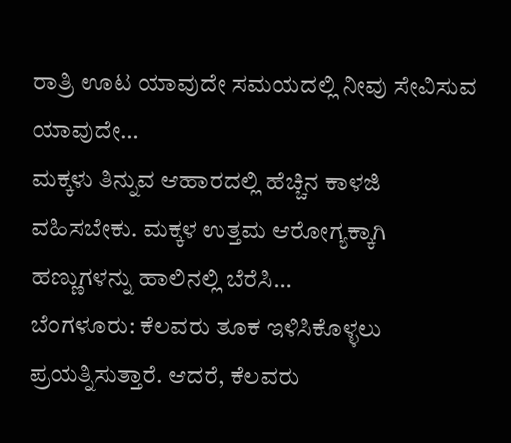ರಾತ್ರಿ ಊಟ ಯಾವುದೇ ಸಮಯದಲ್ಲಿ ನೀವು ಸೇವಿಸುವ ಯಾವುದೇ…
ಮಕ್ಕಳು ತಿನ್ನುವ ಆಹಾರದಲ್ಲಿ ಹೆಚ್ಚಿನ ಕಾಳಜಿ ವಹಿಸಬೇಕು. ಮಕ್ಕಳ ಉತ್ತಮ ಆರೋಗ್ಯಕ್ಕಾಗಿ ಹಣ್ಣುಗಳನ್ನು ಹಾಲಿನಲ್ಲಿ ಬೆರೆಸಿ…
ಬೆಂಗಳೂರು: ಕೆಲವರು ತೂಕ ಇಳಿಸಿಕೊಳ್ಳಲು ಪ್ರಯತ್ನಿಸುತ್ತಾರೆ. ಆದರೆ, ಕೆಲವರು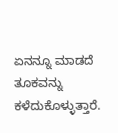ಏನನ್ನೂ ಮಾಡದೆ ತೂಕವನ್ನು ಕಳೆದುಕೊಳ್ಳುತ್ತಾರೆ.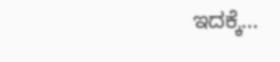ಇದಕ್ಕೆ…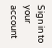Sign in to your account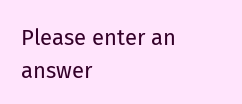Please enter an answer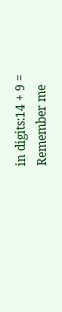in digits:14 + 9 =
Remember me